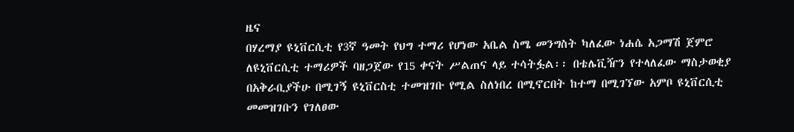ዜና
በሃረማያ ዩኒቨርሲቲ የ3ኛ ዓመት የህግ ተማሪ የሆነው አቤል ስሜ መንግስት ካለፈው ነሐሴ አጋማሽ ጀምሮ ለዩኒቨርሲቲ ተማሪዎች ባዘጋጀው የ15 ቀናት ሥልጠና ላይ ተሳትፏል፡፡ በቴሌቪዥን የተላለፈው ማስታወቂያ በአቅራቢያችሁ በሚገኝ ዩኒቨርስቲ ተመዝገቡ የሚል ስለነበረ በሚኖርበት ከተማ በሚገኘው አምቦ ዩኒቨርሲቲ መመዝገቡን የገለፀው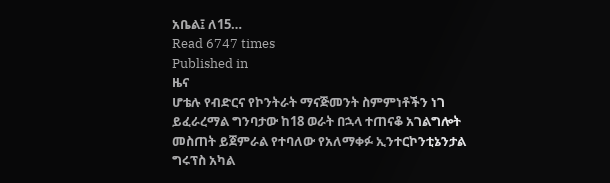አቤል፤ ለ15…
Read 6747 times
Published in
ዜና
ሆቴሉ የብድርና የኮንትራት ማናጅመንት ስምምነቶችን ነገ ይፈራረማል ግንባታው ከ18 ወራት በኋላ ተጠናቆ አገልግሎት መስጠት ይጀምራል የተባለው የአለማቀፉ ኢንተርኮንቲኔንታል ግሩፕስ አካል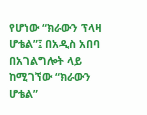የሆነው “ክራውን ፕላዛ ሆቴል”፤ በአዲስ አበባ በአገልግሎት ላይ ከሚገኘው “ክራውን ሆቴል”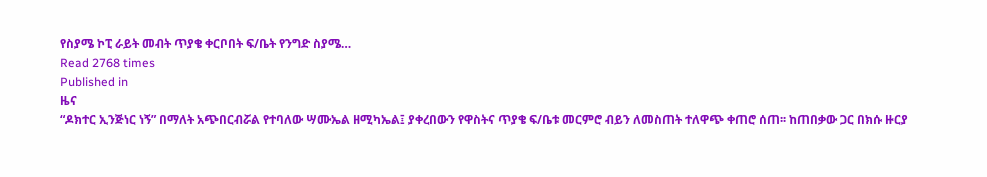የስያሜ ኮፒ ራይት መብት ጥያቄ ቀርቦበት ፍ/ቤት የንግድ ስያሜ…
Read 2768 times
Published in
ዜና
“ዶክተር ኢንጅነር ነኝ” በማለት አጭበርብሯል የተባለው ሣሙኤል ዘሚካኤል፤ ያቀረበውን የዋስትና ጥያቄ ፍ/ቤቱ መርምሮ ብይን ለመስጠት ተለዋጭ ቀጠሮ ሰጠ፡፡ ከጠበቃው ጋር በክሱ ዙርያ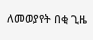ለመወያየት በቂ ጊዜ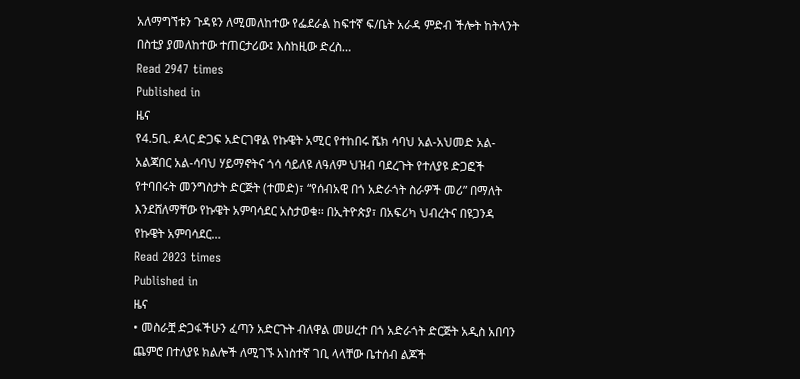አለማግኘቱን ጉዳዩን ለሚመለከተው የፌደራል ከፍተኛ ፍ/ቤት አራዳ ምድብ ችሎት ከትላንት በስቲያ ያመለከተው ተጠርታሪው፤ እስከዚው ድረስ…
Read 2947 times
Published in
ዜና
የ4.5ቢ. ዶላር ድጋፍ አድርገዋል የኩዌት አሚር የተከበሩ ሼክ ሳባህ አል-አህመድ አል-አልጃበር አል-ሳባህ ሃይማኖትና ጎሳ ሳይለዩ ለዓለም ህዝብ ባደረጉት የተለያዩ ድጋፎች የተባበሩት መንግስታት ድርጅት (ተመድ)፣ “የሰብአዊ በጎ አድራጎት ስራዎች መሪ” በማለት እንደሸለማቸው የኩዌት አምባሳደር አስታወቁ፡፡ በኢትዮጵያ፣ በአፍሪካ ህብረትና በዩጋንዳ የኩዌት አምባሳደር…
Read 2023 times
Published in
ዜና
• መስራቿ ድጋፋችሁን ፈጣን አድርጉት ብለዋል መሠረተ በጎ አድራጎት ድርጅት አዲስ አበባን ጨምሮ በተለያዩ ክልሎች ለሚገኙ አነስተኛ ገቢ ላላቸው ቤተሰብ ልጆች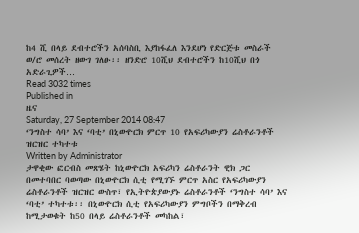ከ4 ሺ በላይ ደብተሮችን አሰባስቢ እያከፋፈለ እንደሆነ የድርጅቱ መስራች ወ/ሮ መሰረት ዘውገ ገለፁ፡፡ ዘንድሮ 10ሺህ ደብተሮችን ከ10ሺህ በጎ አድራጊዎች…
Read 3032 times
Published in
ዜና
Saturday, 27 September 2014 08:47
‘ንግስተ ሳባ’ እና ‘ባቲ’ በኒውዮርክ ምርጥ 10 የአፍሪካውያን ሬስቶራንቶች ዝርዝር ተካተቱ
Written by Administrator
ታዋቂው ፎርብስ መጽሄት ከኒውዮርክ አፍሪካን ሬስቶራንት ዊክ ጋር በመተባበር ባወጣው በኒውዮርክ ሲቲ የሚገኙ ምርጥ አስር የአፍሪካውያን ሬስቶራንቶች ዝርዝር ውስጥ፣ የኢትዮጵያውያኑ ሬስቶራንቶች ‘ንግስተ ሳባ’ እና ‘ባቲ’ ተካተቱ፡፡ በኒውዮርክ ሲቲ የአፍሪካውያን ምግቦችን በማቅረብ ከሚታወቁት ከ50 በላይ ሬስቶራንቶች መካከል፣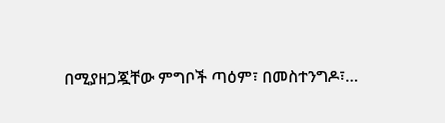በሚያዘጋጇቸው ምግቦች ጣዕም፣ በመስተንግዶ፣…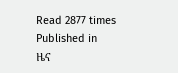Read 2877 times
Published in
ዜና